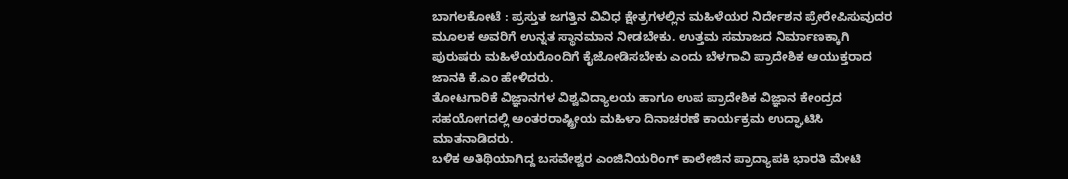ಬಾಗಲಕೋಟೆ : ಪ್ರಸ್ತುತ ಜಗತ್ತಿನ ವಿವಿಧ ಕ್ಷೇತ್ರಗಳಲ್ಲಿನ ಮಹಿಳೆಯರ ನಿರ್ದೇಶನ ಪ್ರೇರೇಪಿಸುವುದರ ಮೂಲಕ ಅವರಿಗೆ ಉನ್ನತ ಸ್ಥಾನಮಾನ ನೀಡಬೇಕು. ಉತ್ತಮ ಸಮಾಜದ ನಿರ್ಮಾಣಕ್ಕಾಗಿ ಪುರುಷರು ಮಹಿಳೆಯರೊಂದಿಗೆ ಕೈಜೋಡಿಸಬೇಕು ಎಂದು ಬೆಳಗಾವಿ ಪ್ರಾದೇಶಿಕ ಆಯುಕ್ತರಾದ ಜಾನಕಿ ಕೆ.ಎಂ ಹೇಳಿದರು.
ತೋಟಗಾರಿಕೆ ವಿಜ್ಞಾನಗಳ ವಿಶ್ವವಿದ್ಯಾಲಯ ಹಾಗೂ ಉಪ ಪ್ರಾದೇಶಿಕ ವಿಜ್ಞಾನ ಕೇಂದ್ರದ ಸಹಯೋಗದಲ್ಲಿ ಅಂತರರಾಷ್ಟ್ರೀಯ ಮಹಿಳಾ ದಿನಾಚರಣೆ ಕಾರ್ಯಕ್ರಮ ಉದ್ಘಾಟಿಸಿ ಮಾತನಾಡಿದರು.
ಬಳಿಕ ಅತಿಥಿಯಾಗಿದ್ದ ಬಸವೇಶ್ವರ ಎಂಜಿನಿಯರಿಂಗ್ ಕಾಲೇಜಿನ ಪ್ರಾದ್ಯಾಪಕಿ ಭಾರತಿ ಮೇಟಿ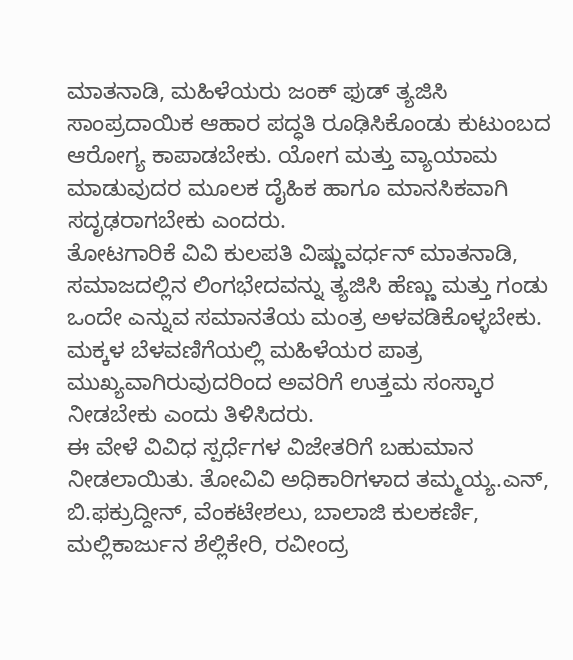ಮಾತನಾಡಿ, ಮಹಿಳೆಯರು ಜಂಕ್ ಫುಡ್ ತ್ಯಜಿಸಿ ಸಾಂಪ್ರದಾಯಿಕ ಆಹಾರ ಪದ್ಧತಿ ರೂಢಿಸಿಕೊಂಡು ಕುಟುಂಬದ ಆರೋಗ್ಯ ಕಾಪಾಡಬೇಕು. ಯೋಗ ಮತ್ತು ವ್ಯಾಯಾಮ ಮಾಡುವುದರ ಮೂಲಕ ದೈಹಿಕ ಹಾಗೂ ಮಾನಸಿಕವಾಗಿ ಸದೃಢರಾಗಬೇಕು ಎಂದರು.
ತೋಟಗಾರಿಕೆ ವಿವಿ ಕುಲಪತಿ ವಿಷ್ಣುವರ್ಧನ್ ಮಾತನಾಡಿ, ಸಮಾಜದಲ್ಲಿನ ಲಿಂಗಭೇದವನ್ನು ತ್ಯಜಿಸಿ ಹೆಣ್ಣು ಮತ್ತು ಗಂಡು ಒಂದೇ ಎನ್ನುವ ಸಮಾನತೆಯ ಮಂತ್ರ ಅಳವಡಿಕೊಳ್ಳಬೇಕು. ಮಕ್ಕಳ ಬೆಳವಣಿಗೆಯಲ್ಲಿ ಮಹಿಳೆಯರ ಪಾತ್ರ ಮುಖ್ಯವಾಗಿರುವುದರಿಂದ ಅವರಿಗೆ ಉತ್ತಮ ಸಂಸ್ಕಾರ ನೀಡಬೇಕು ಎಂದು ತಿಳಿಸಿದರು.
ಈ ವೇಳೆ ವಿವಿಧ ಸ್ಪರ್ಧೆಗಳ ವಿಜೇತರಿಗೆ ಬಹುಮಾನ ನೀಡಲಾಯಿತು. ತೋವಿವಿ ಅಧಿಕಾರಿಗಳಾದ ತಮ್ಮಯ್ಯ.ಎನ್, ಬಿ.ಫಕ್ರುದ್ದೀನ್, ವೆಂಕಟೇಶಲು, ಬಾಲಾಜಿ ಕುಲಕರ್ಣಿ, ಮಲ್ಲಿಕಾರ್ಜುನ ಶೆಲ್ಲಿಕೇರಿ, ರವೀಂದ್ರ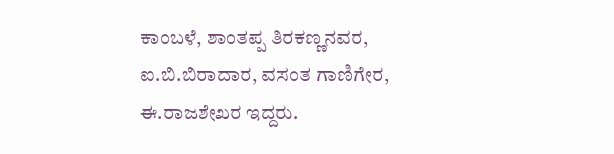ಕಾಂಬಳೆ, ಶಾಂತಪ್ಪ ತಿರಕಣ್ಣನವರ, ಐ.ಬಿ.ಬಿರಾದಾರ, ವಸಂತ ಗಾಣಿಗೇರ, ಈ.ರಾಜಶೇಖರ ಇದ್ದರು.